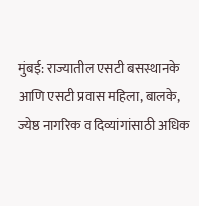मुंबई: राज्यातील एसटी बसस्थानके आणि एसटी प्रवास महिला, बालके, ज्येष्ठ नागरिक व दिव्यांगांसाठी अधिक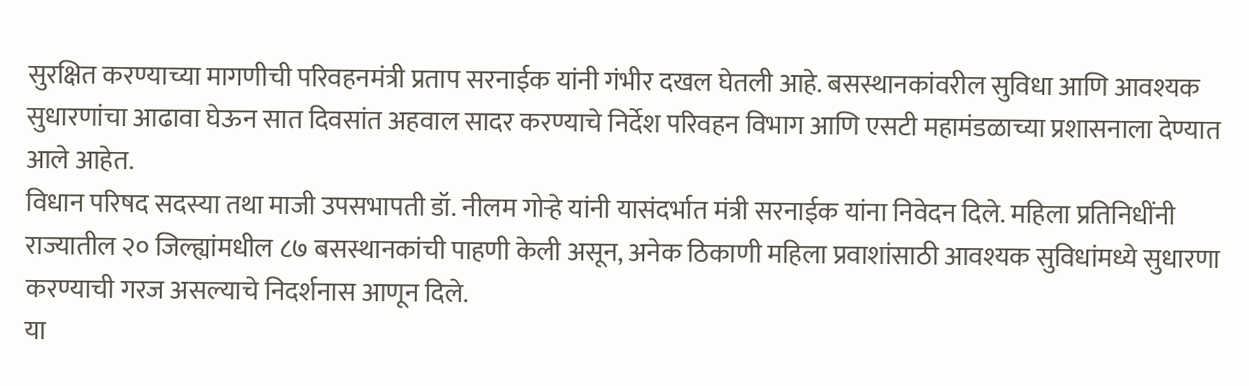सुरक्षित करण्याच्या मागणीची परिवहनमंत्री प्रताप सरनाईक यांनी गंभीर दखल घेतली आहे. बसस्थानकांवरील सुविधा आणि आवश्यक सुधारणांचा आढावा घेऊन सात दिवसांत अहवाल सादर करण्याचे निर्देश परिवहन विभाग आणि एसटी महामंडळाच्या प्रशासनाला देण्यात आले आहेत.
विधान परिषद सदस्या तथा माजी उपसभापती डॉ. नीलम गोऱ्हे यांनी यासंदर्भात मंत्री सरनाईक यांना निवेदन दिले. महिला प्रतिनिधींनी राज्यातील २० जिल्ह्यांमधील ८७ बसस्थानकांची पाहणी केली असून, अनेक ठिकाणी महिला प्रवाशांसाठी आवश्यक सुविधांमध्ये सुधारणा करण्याची गरज असल्याचे निदर्शनास आणून दिले.
या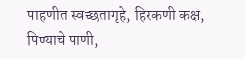पाहणीत स्वच्छतागृहे, हिरकणी कक्ष, पिण्याचे पाणी,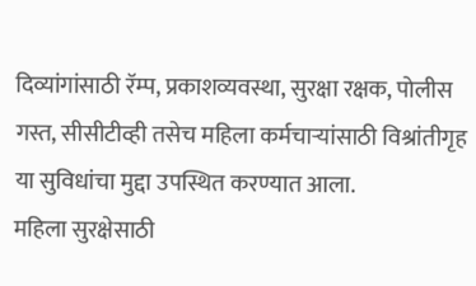दिव्यांगांसाठी रॅम्प, प्रकाशव्यवस्था, सुरक्षा रक्षक, पोलीस गस्त, सीसीटीव्ही तसेच महिला कर्मचाऱ्यांसाठी विश्रांतीगृह या सुविधांचा मुद्दा उपस्थित करण्यात आला.
महिला सुरक्षेसाठी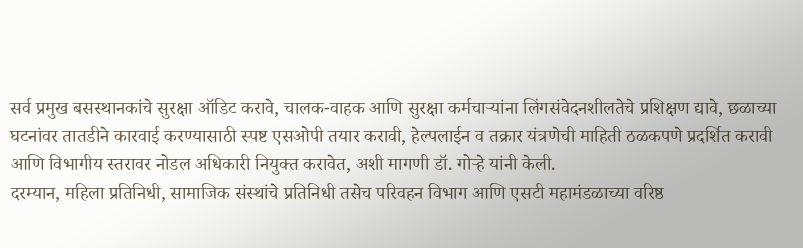सर्व प्रमुख बसस्थानकांचे सुरक्षा ऑडिट करावे, चालक-वाहक आणि सुरक्षा कर्मचाऱ्यांना लिंगसंवेदनशीलतेचे प्रशिक्षण द्यावे, छळाच्या घटनांवर तातडीने कारवाई करण्यासाठी स्पष्ट एसओपी तयार करावी, हेल्पलाईन व तक्रार यंत्रणेची माहिती ठळकपणे प्रदर्शित करावी आणि विभागीय स्तरावर नोडल अधिकारी नियुक्त करावेत, अशी मागणी डॉ. गोऱ्हे यांनी केली.
दरम्यान, महिला प्रतिनिधी, सामाजिक संस्थांचे प्रतिनिधी तसेच परिवहन विभाग आणि एसटी महामंडळाच्या वरिष्ठ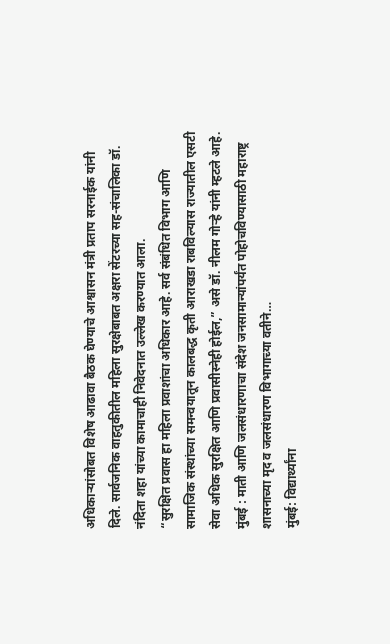अधिकाऱ्यांसोबत विशेष आढावा बैठक घेण्याचे आश्वासन मंत्री प्रताप सरनाईक यांनी दिले. सार्वजनिक वाहतुकीतील महिला सुरक्षेबाबत अक्षरा सेंटरच्या सह-संचालिका डॉ. नंदिता शहा यांच्या कामाचाही निवेदनात उल्लेख करण्यात आला.
“सुरक्षित प्रवास हा महिला प्रवाशांचा अधिकार आहे. सर्व संबंधित विभाग आणि सामाजिक संस्थांच्या समन्वयातून कालबद्ध कृती आराखडा राबविल्यास राज्यातील एसटी सेवा अधिक सुरक्षित आणि प्रवासीस्नेही होईल,” असे डॉ. नीलम गोऱ्हे यांनी म्हटले आहे.
मुंबई : माती आणि जलसंधारणाचा संदेश जनसामान्यांपर्यंत पोहोचविण्यासाठी महाराष्ट्र शासनाच्या मृद व जलसंधारण विभागाच्या वतीने…
मुंबई: विद्यार्थ्यांना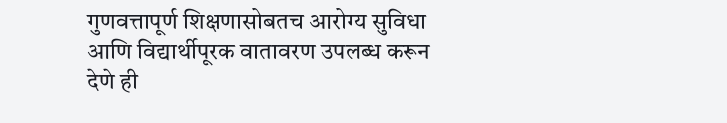गुणवत्तापूर्ण शिक्षणासोबतच आरोग्य सुविधा आणि विद्यार्थीपूरक वातावरण उपलब्ध करून देणे ही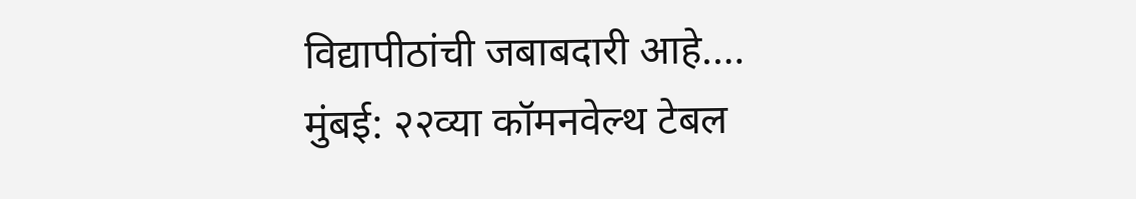विद्यापीठांची जबाबदारी आहे.…
मुंबई: २२व्या कॉमनवेल्थ टेबल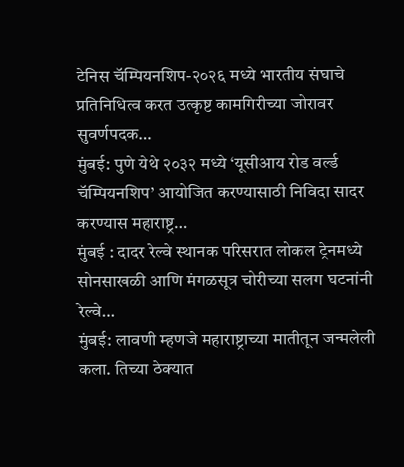टेनिस चॅम्पियनशिप-२०२६ मध्ये भारतीय संघाचे प्रतिनिधित्व करत उत्कृष्ट कामगिरीच्या जोरावर सुवर्णपदक…
मुंबई: पुणे येथे २०३२ मध्ये ‘यूसीआय रोड वर्ल्ड चॅम्पियनशिप’ आयोजित करण्यासाठी निविदा सादर करण्यास महाराष्ट्र…
मुंबई : दादर रेल्वे स्थानक परिसरात लोकल ट्रेनमध्ये सोनसाखळी आणि मंगळसूत्र चोरीच्या सलग घटनांनी रेल्वे…
मुंबई: लावणी म्हणजे महाराष्ट्राच्या मातीतून जन्मलेली कला. तिच्या ठेक्यात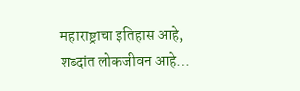महाराष्ट्राचा इतिहास आहे, शब्दांत लोकजीवन आहे…